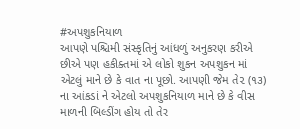#અપશુકનિયાળ
આપણે પશ્ચિમી સંસ્કૃતિનું આંધળું અનુકરણ કરીએ છીએ પણ હકીક્તમાં એ લોકો શુકન અપશુકન માં એટલું માને છે કે વાત ના પૂછો. આપણી જેમ તે૨ (૧૩) ના આંકડાં ને એટલો અપશુકનિયાળ માને છે કે વીસ માળની બિલ્ડીંગ હોય તો તેર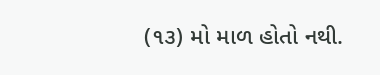(૧૩) મો માળ હોતો નથી.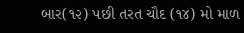બાર(૧૨) પછી તરત ચૌદ (૧૪) મો માળ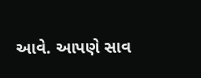આવે. આપણે સાવ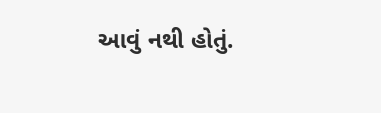આવું નથી હોતું.